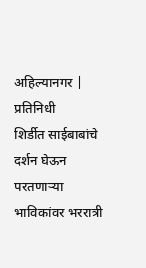अहिल्यानगर | प्रतिनिधी
शिर्डीत साईबाबांचे दर्शन घेऊन परतणाऱ्या भाविकांवर भररात्री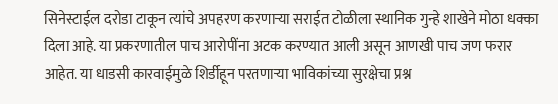सिनेस्टाईल दरोडा टाकून त्यांचे अपहरण करणाऱ्या सराईत टोळीला स्थानिक गुन्हे शाखेने मोठा धक्का दिला आहे. या प्रकरणातील पाच आरोपींना अटक करण्यात आली असून आणखी पाच जण फरार आहेत. या धाडसी कारवाईमुळे शिर्डीहून परतणाऱ्या भाविकांच्या सुरक्षेचा प्रश्न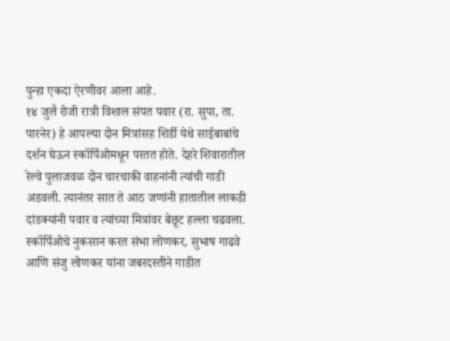पुन्हा एकदा ऐरणीवर आला आहे.
१४ जुलै रोजी रात्री विशाल संपत पवार (रा. सुपा, ता. पारनेर) हे आपल्या दोन मित्रांसह शिर्डी येथे साईबाबांचे दर्शन घेऊन स्कॉर्पिओमधून परतत होते. देहरे शिवारातील रेल्वे पुलाजवळ दोन चारचाकी वाहनांनी त्यांची गाडी अडवली. त्यानंतर सात ते आठ जणांनी हातातील लाकडी दांडक्यांनी पवार व त्यांच्या मित्रांवर बेछूट हल्ला चढवला. स्कॉर्पिओचे नुकसान करत संभा लोणकर, सुभाष गाढवे आणि संजु लोणकर यांना जबरदस्तीने गाडीत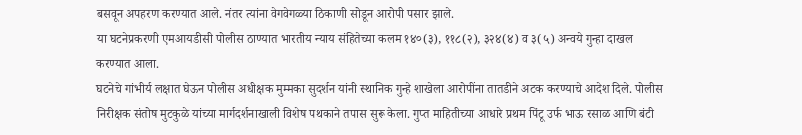बसवून अपहरण करण्यात आले. नंतर त्यांना वेगवेगळ्या ठिकाणी सोडून आरोपी पसार झाले.
या घटनेप्रकरणी एमआयडीसी पोलीस ठाण्यात भारतीय न्याय संहितेच्या कलम १४०(३), ११८(२), ३२४(४) व ३(५) अन्वये गुन्हा दाखल करण्यात आला.
घटनेचे गांभीर्य लक्षात घेऊन पोलीस अधीक्षक मुम्मका सुदर्शन यांनी स्थानिक गुन्हे शाखेला आरोपींना तातडीने अटक करण्याचे आदेश दिले. पोलीस निरीक्षक संतोष मुटकुळे यांच्या मार्गदर्शनाखाली विशेष पथकाने तपास सुरू केला. गुप्त माहितीच्या आधारे प्रथम पिंटू उर्फ भाऊ रसाळ आणि बंटी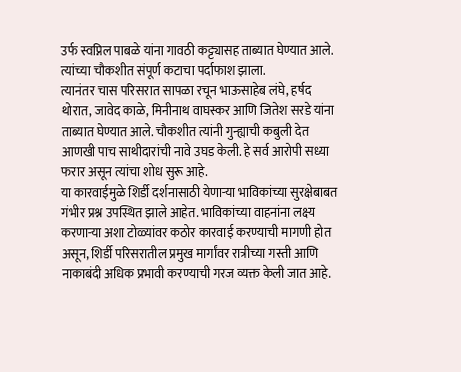उर्फ स्वप्निल पाबळे यांना गावठी कट्ट्यासह ताब्यात घेण्यात आले. त्यांच्या चौकशीत संपूर्ण कटाचा पर्दाफाश झाला.
त्यानंतर चास परिसरात सापळा रचून भाऊसाहेब लंघे, हर्षद थोरात, जावेद काळे, मिनीनाथ वाघस्कर आणि जितेश सरडे यांना ताब्यात घेण्यात आले. चौकशीत त्यांनी गुन्ह्याची कबुली देत आणखी पाच साथीदारांची नावे उघड केली. हे सर्व आरोपी सध्या फरार असून त्यांचा शोध सुरू आहे.
या कारवाईमुळे शिर्डी दर्शनासाठी येणाऱ्या भाविकांच्या सुरक्षेबाबत गंभीर प्रश्न उपस्थित झाले आहेत. भाविकांच्या वाहनांना लक्ष्य करणाऱ्या अशा टोळ्यांवर कठोर कारवाई करण्याची मागणी होत असून, शिर्डी परिसरातील प्रमुख मार्गांवर रात्रीच्या गस्ती आणि नाकाबंदी अधिक प्रभावी करण्याची गरज व्यक्त केली जात आहे.